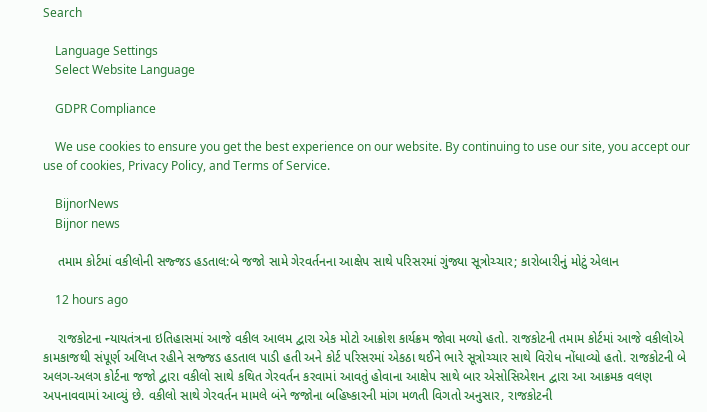Search

    Language Settings
    Select Website Language

    GDPR Compliance

    We use cookies to ensure you get the best experience on our website. By continuing to use our site, you accept our use of cookies, Privacy Policy, and Terms of Service.

    BijnorNews
    Bijnor news

    તમામ કોર્ટમાં વકીલોની સજ્જડ હડતાલ:બે જજો સામે ગેરવર્તનના આક્ષેપ સાથે પરિસરમાં ગુંજ્યા સૂત્રોચ્ચાર; કારોબારીનું મોટું એલાન

    12 hours ago

    રાજકોટના ન્યાયતંત્રના ઇતિહાસમાં આજે વકીલ આલમ દ્વારા એક મોટો આક્રોશ કાર્યક્રમ જોવા મળ્યો હતો. રાજકોટની તમામ કોર્ટમાં આજે વકીલોએ કામકાજથી સંપૂર્ણ અલિપ્ત રહીને સજ્જડ હડતાલ પાડી હતી અને કોર્ટ પરિસરમાં એકઠા થઈને ભારે સૂત્રોચ્ચાર સાથે વિરોધ નોંધાવ્યો હતો. રાજકોટની બે અલગ-અલગ કોર્ટના જજો દ્વારા વકીલો સાથે કથિત ગેરવર્તન કરવામાં આવતું હોવાના આક્ષેપ સાથે બાર એસોસિએશન દ્વારા આ આક્રમક વલણ અપનાવવામાં આવ્યું છે. વકીલો સાથે ગેરવર્તન મામલે બંને જજોના બહિષ્કારની માંગ મળતી વિગતો અનુસાર, રાજકોટની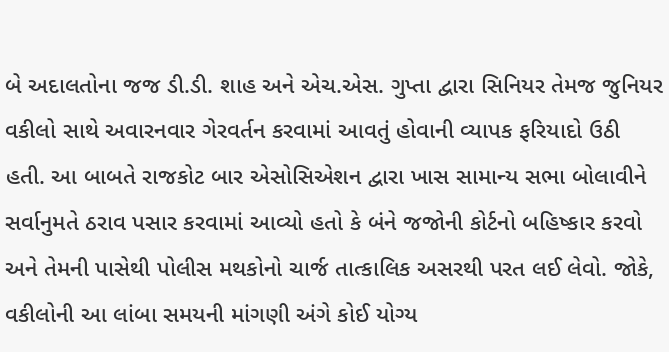બે અદાલતોના જજ ડી.ડી. શાહ અને એચ.એસ. ગુપ્તા દ્વારા સિનિયર તેમજ જુનિયર વકીલો સાથે અવારનવાર ગેરવર્તન કરવામાં આવતું હોવાની વ્યાપક ફરિયાદો ઉઠી હતી. આ બાબતે રાજકોટ બાર એસોસિએશન દ્વારા ખાસ સામાન્ય સભા બોલાવીને સર્વાનુમતે ઠરાવ પસાર કરવામાં આવ્યો હતો કે બંને જજોની કોર્ટનો બહિષ્કાર કરવો અને તેમની પાસેથી પોલીસ મથકોનો ચાર્જ તાત્કાલિક અસરથી પરત લઈ લેવો. જોકે, વકીલોની આ લાંબા સમયની માંગણી અંગે કોઈ યોગ્ય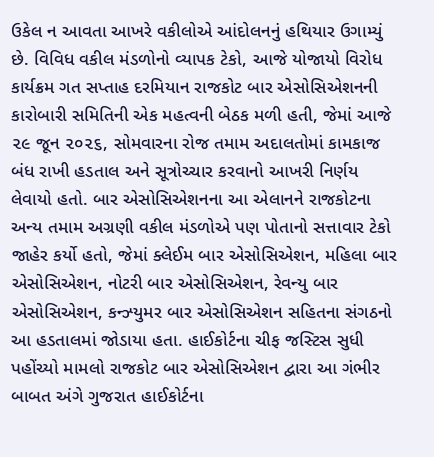ઉકેલ ન આવતા આખરે વકીલોએ આંદોલનનું હથિયાર ઉગામ્યું છે. વિવિધ વકીલ મંડળોનો વ્યાપક ટેકો, આજે યોજાયો વિરોધ કાર્યક્રમ ગત સપ્તાહ દરમિયાન રાજકોટ બાર એસોસિએશનની કારોબારી સમિતિની એક મહત્વની બેઠક મળી હતી, જેમાં આજે ૨૯ જૂન ૨૦૨૬, સોમવારના રોજ તમામ અદાલતોમાં કામકાજ બંધ રાખી હડતાલ અને સૂત્રોચ્ચાર કરવાનો આખરી નિર્ણય લેવાયો હતો. બાર એસોસિએશનના આ એલાનને રાજકોટના અન્ય તમામ અગ્રણી વકીલ મંડળોએ પણ પોતાનો સત્તાવાર ટેકો જાહેર કર્યો હતો, જેમાં ક્લેઈમ બાર એસોસિએશન, મહિલા બાર એસોસિએશન, નોટરી બાર એસોસિએશન, રેવન્યુ બાર એસોસિએશન, કન્ઝ્યુમર બાર એસોસિએશન સહિતના સંગઠનો આ હડતાલમાં જોડાયા હતા. હાઈકોર્ટના ચીફ જસ્ટિસ સુધી પહોંચ્યો મામલો રાજકોટ બાર એસોસિએશન દ્વારા આ ગંભીર બાબત અંગે ગુજરાત હાઈકોર્ટના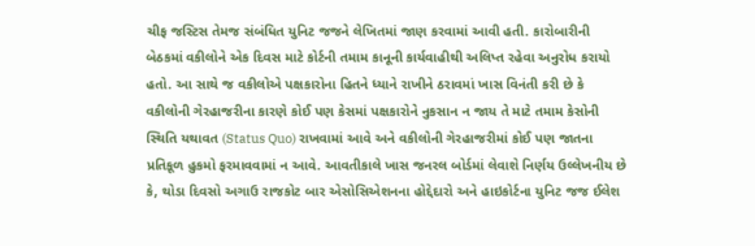ચીફ જસ્ટિસ તેમજ સંબંધિત યુનિટ જજને લેખિતમાં જાણ કરવામાં આવી હતી. કારોબારીની બેઠકમાં વકીલોને એક દિવસ માટે કોર્ટની તમામ કાનૂની કાર્યવાહીથી અલિપ્ત રહેવા અનુરોધ કરાયો હતો. આ સાથે જ વકીલોએ પક્ષકારોના હિતને ધ્યાને રાખીને ઠરાવમાં ખાસ વિનંતી કરી છે કે વકીલોની ગેરહાજરીના કારણે કોઈ પણ કેસમાં પક્ષકારોને નુકસાન ન જાય તે માટે તમામ કેસોની સ્થિતિ યથાવત (Status Quo) રાખવામાં આવે અને વકીલોની ગેરહાજરીમાં કોઈ પણ જાતના પ્રતિકૂળ હુકમો ફરમાવવામાં ન આવે. આવતીકાલે ખાસ જનરલ બોર્ડમાં લેવાશે નિર્ણય ઉલ્લેખનીય છે કે, થોડા દિવસો અગાઉ રાજકોટ બાર એસોસિએશનના હોદ્દેદારો અને હાઇકોર્ટના યુનિટ જજ ઈલેશ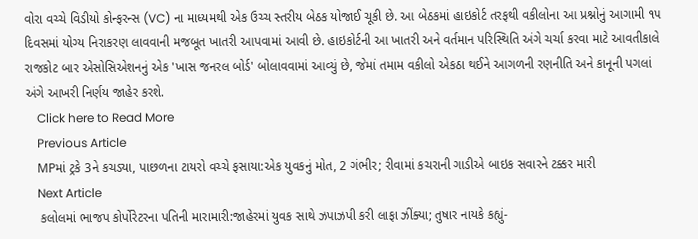વોરા વચ્ચે વિડીયો કોન્ફરન્સ (VC) ના માધ્યમથી એક ઉચ્ચ સ્તરીય બેઠક યોજાઈ ચૂકી છે. આ બેઠકમાં હાઇકોર્ટ તરફથી વકીલોના આ પ્રશ્નોનું આગામી ૧૫ દિવસમાં યોગ્ય નિરાકરણ લાવવાની મજબૂત ખાતરી આપવામાં આવી છે. હાઇકોર્ટની આ ખાતરી અને વર્તમાન પરિસ્થિતિ અંગે ચર્ચા કરવા માટે આવતીકાલે રાજકોટ બાર એસોસિએશનનું એક 'ખાસ જનરલ બોર્ડ' બોલાવવામાં આવ્યું છે, જેમાં તમામ વકીલો એકઠા થઈને આગળની રણનીતિ અને કાનૂની પગલાં અંગે આખરી નિર્ણય જાહેર કરશે.
    Click here to Read More
    Previous Article
    MPમાં ટ્રકે 3ને કચડ્યા, પાછળના ટાયરો વચ્ચે ફસાયા:એક યુવકનું મોત, 2 ગંભીર; રીવામાં કચરાની ગાડીએ બાઇક સવારને ટક્કર મારી
    Next Article
    કલોલમાં ભાજપ કોર્પોરેટરના પતિની મારામારી:જાહેરમાં યુવક સાથે ઝપાઝપી કરી લાફા ઝીંક્યા; તુષાર નાયકે કહ્યું-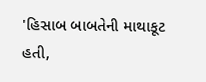'હિસાબ બાબતેની માથાકૂટ હતી,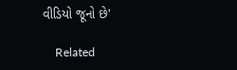વીડિયો જૂનો છે'

    Related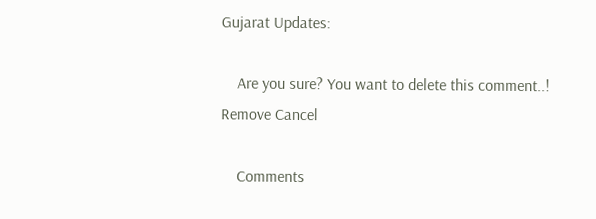Gujarat Updates:

    Are you sure? You want to delete this comment..! Remove Cancel

    Comments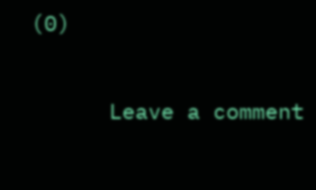(0)

      Leave a comment